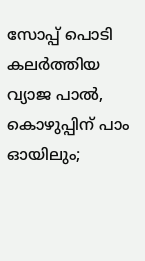സോപ്പ് പൊടി കലർത്തിയ വ്യാജ പാൽ, കൊഴുപ്പിന് പാം ഓയിലും;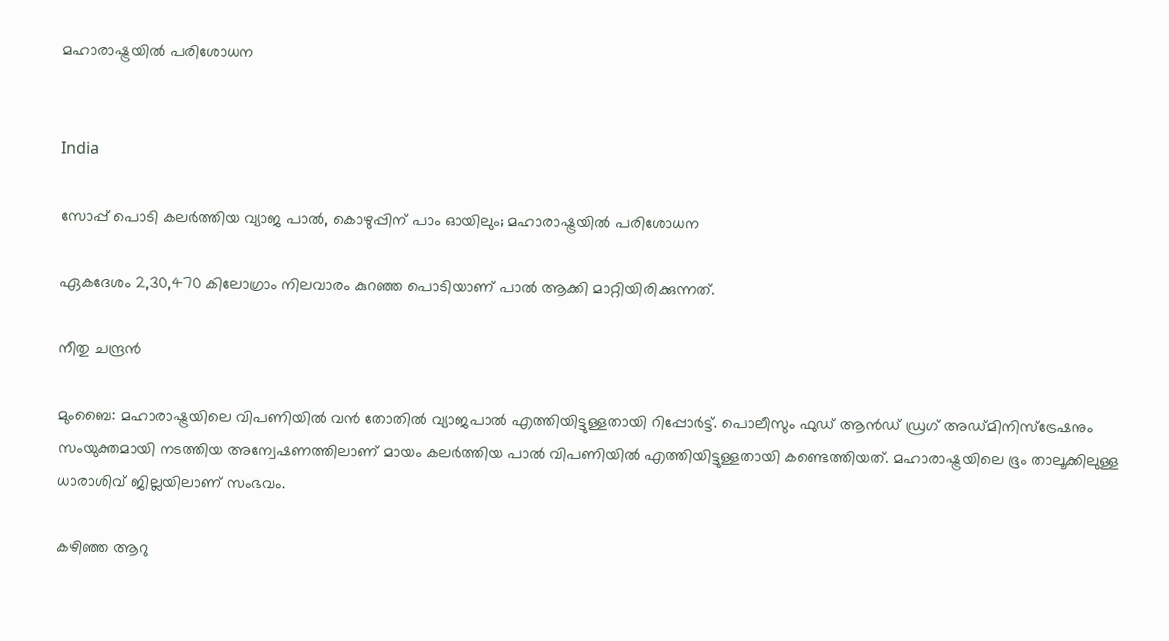മഹാരാഷ്ട്രയിൽ പരിശോധന


India

സോപ്പ് പൊടി കലർത്തിയ വ്യാജ പാൽ, കൊഴുപ്പിന് പാം ഓയിലും; മഹാരാഷ്ട്രയിൽ പരിശോധന

ഏ‌കദേശം 2,30,470 കിലോഗ്രാം നിലവാരം കുറഞ്ഞ പൊടിയാണ് പാൽ ആക്കി മാറ്റിയിരിക്കുന്നത്.

നീതു ചന്ദ്രൻ

മുംബൈ: മഹാരാഷ്ട്രയിലെ വിപണിയിൽ വൻ തോതിൽ വ്യാജപാൽ എത്തിയിട്ടുള്ളതായി റിപ്പോർട്ട്. പൊലീസും ഫുഡ് ആൻഡ് ഡ്രഗ് അഡ്മിനിസ്ട്രേഷനും സംയുക്തമായി നടത്തിയ അന്വേഷണത്തിലാണ് മായം കലർത്തിയ പാൽ വിപണിയിൽ എത്തിയിട്ടുള്ളതായി കണ്ടെത്തിയത്. മഹാരാഷ്ട്ര‍യിലെ ഭൂം താലൂക്കിലുള്ള ധാരാശിവ് ജില്ലയിലാണ് സംഭവം.

കഴിഞ്ഞ ആറു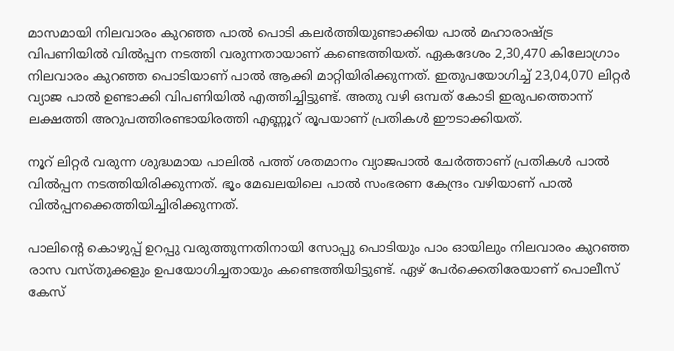മാസമായി നിലവാരം കുറഞ്ഞ പാൽ പൊടി കലർത്തിയുണ്ടാക്കിയ പാൽ മഹാരാഷ്ട്ര വിപണിയിൽ വിൽപ്പന നടത്തി വരുന്നതായാണ് കണ്ടെത്തിയത്. ഏ‌കദേശം 2,30,470 കിലോഗ്രാം നിലവാരം കുറഞ്ഞ പൊടിയാണ് പാൽ ആക്കി മാറ്റിയിരിക്കുന്നത്. ഇതുപയോഗിച്ച് 23,04,070 ലിറ്റർ വ്യാജ പാൽ ഉണ്ടാക്കി വിപണിയിൽ എത്തിച്ചിട്ടുണ്ട്. അതു വഴി ഒമ്പത് കോടി ഇരുപത്തൊന്ന് ലക്ഷത്തി അറുപത്തിരണ്ടായിരത്തി എണ്ണൂറ് രൂപയാണ് പ്രതികൾ ഈടാക്കിയത്.

നൂറ് ലിറ്റർ വരുന്ന ശുദ്ധമായ പാലിൽ പത്ത് ശതമാനം വ്യാജപാൽ ചേർത്താണ് പ്രതികൾ പാൽ വിൽപ്പന നടത്തിയിരിക്കുന്നത്. ഭൂം മേഖലയിലെ പാൽ സംഭരണ കേന്ദ്രം വഴിയാണ് പാൽ വിൽപ്പനക്കെത്തിയിച്ചിരിക്കുന്നത്.

പാലിന്‍റെ കൊഴുപ്പ് ഉറപ്പു വരുത്തുന്നതിനായി സോപ്പു പൊടിയും പാം ഓയിലും നിലവാരം കുറഞ്ഞ രാസ വസ്തുക്കളും ഉപയോഗിച്ചതായും കണ്ടെത്തിയിട്ടുണ്ട്. ഏഴ് പേർക്കെതിരേയാണ് പൊലീസ് കേസ്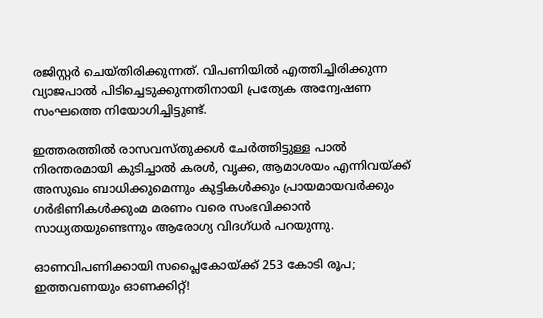രജിസ്റ്റർ ചെയ്തിരിക്കുന്നത്. വിപണിയിൽ എത്തിച്ചിരിക്കുന്ന വ്യാജപാൽ പിടിച്ചെടുക്കുന്നതിനായി പ്രത്യേക അന്വേഷണ സംഘത്തെ നിയോഗിച്ചിട്ടുണ്ട്.

ഇത്തരത്തിൽ രാസവസ്തുക്കൾ ചേർത്തിട്ടുള്ള പാൽ നിരന്തരമായി കുടിച്ചാൽ കരൾ, വൃക്ക, ആമാശയം എന്നിവയ്ക്ക് അസുഖം ബാധിക്കുമെന്നും കുട്ടികൾക്കും പ്രായമായവർക്കും ഗർഭിണികൾക്കുംമ മരണം വരെ സംഭവിക്കാൻ സാധ്യതയുണ്ടെന്നും ആരോഗ്യ വിദഗ്ധർ പറയുന്നു.

ഓണവിപണിക്കായി സപ്ലൈകോയ്ക്ക് 253 കോടി രൂപ; ഇത്തവണയും ഓണക്കിറ്റ്!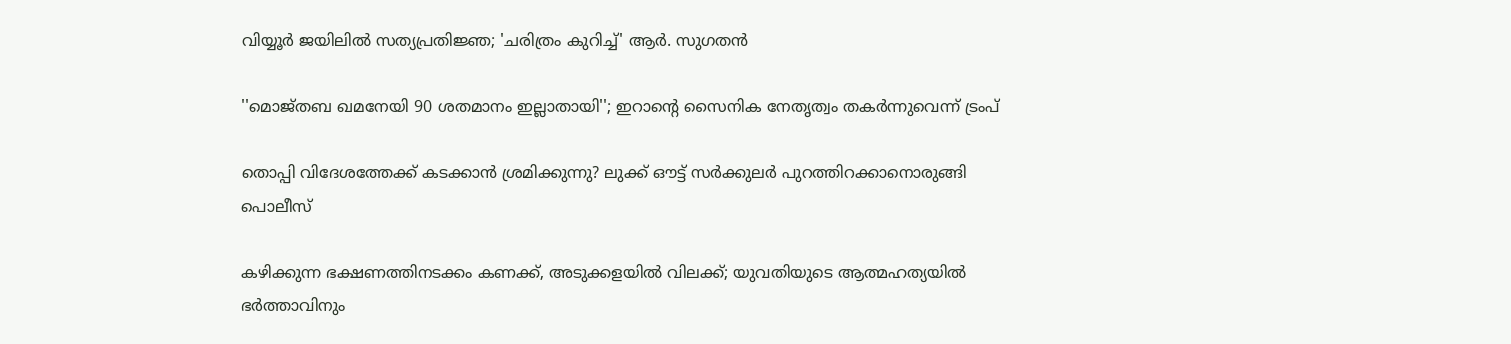വിയ്യൂർ ജയിലിൽ സത്യപ്രതിജ്ഞ; 'ചരിത്രം കുറിച്ച്' ആർ. സുഗതൻ

''മൊജ്തബ ഖമനേയി 90 ശതമാനം ഇല്ലാതായി''; ഇറാന്‍റെ സൈനിക നേതൃത്വം തകർന്നുവെന്ന് ട്രംപ്

തൊപ്പി വിദേശത്തേക്ക് കടക്കാൻ ശ്രമിക്കുന്നു? ലുക്ക് ഔട്ട് സർക്കുലർ പുറത്തിറക്കാനൊരുങ്ങി പൊലീസ്

കഴിക്കുന്ന ഭക്ഷണത്തിനടക്കം കണക്ക്, അടുക്കളയിൽ വിലക്ക്; യുവതിയുടെ ആത്മഹത്യയിൽ ഭർത്താവിനും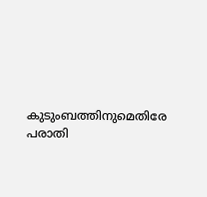കുടുംബത്തിനുമെതിരേ പരാതി